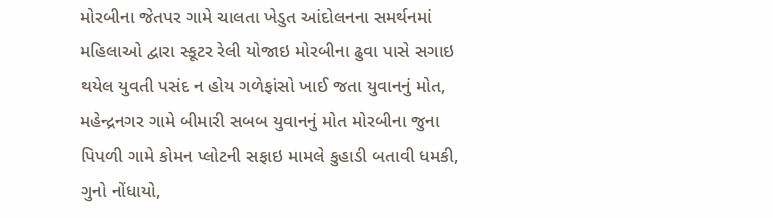મોરબીના જેતપર ગામે ચાલતા ખેડુત આંદોલનના સમર્થનમાં મહિલાઓ દ્વારા સ્કૂટર રેલી યોજાઇ મોરબીના ઢુવા પાસે સગાઇ થયેલ યુવતી પસંદ ન હોય ગળેફાંસો ખાઈ જતા યુવાનનું મોત, મહેન્દ્રનગર ગામે બીમારી સબબ યુવાનનું મોત મોરબીના જુના પિપળી ગામે કોમન પ્લોટની સફાઇ મામલે કુહાડી બતાવી ધમકી, ગુનો નોંધાયો,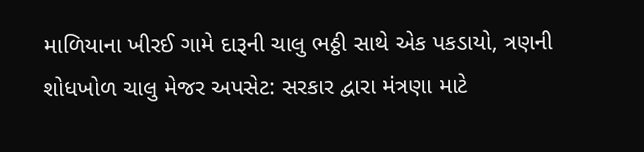માળિયાના ખીરઈ ગામે દારૂની ચાલુ ભઠ્ઠી સાથે એક પકડાયો, ત્રણની શોધખોળ ચાલુ મેજર અપસેટ: સરકાર દ્વારા મંત્રણા માટે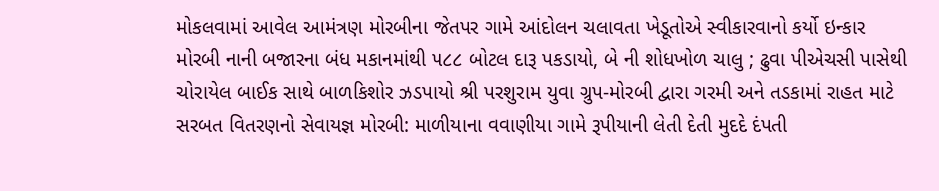મોકલવામાં આવેલ આમંત્રણ મોરબીના જેતપર ગામે આંદોલન ચલાવતા ખેડૂતોએ સ્વીકારવાનો કર્યો ઇન્કાર મોરબી નાની બજારના બંધ મકાનમાંથી ૫૮૮ બોટલ દારૂ પકડાયો, બે ની શોધખોળ ચાલુ ; ઢુવા પીએચસી પાસેથી ચોરાયેલ બાઈક સાથે બાળકિશોર ઝડપાયો શ્રી પરશુરામ યુવા ગ્રુપ-મોરબી દ્વારા ગરમી અને તડકામાં રાહત માટે સરબત વિતરણનો સેવાયજ્ઞ મોરબી: માળીયાના વવાણીયા ગામે રૂપીયાની લેતી દેતી મુદદે દંપતી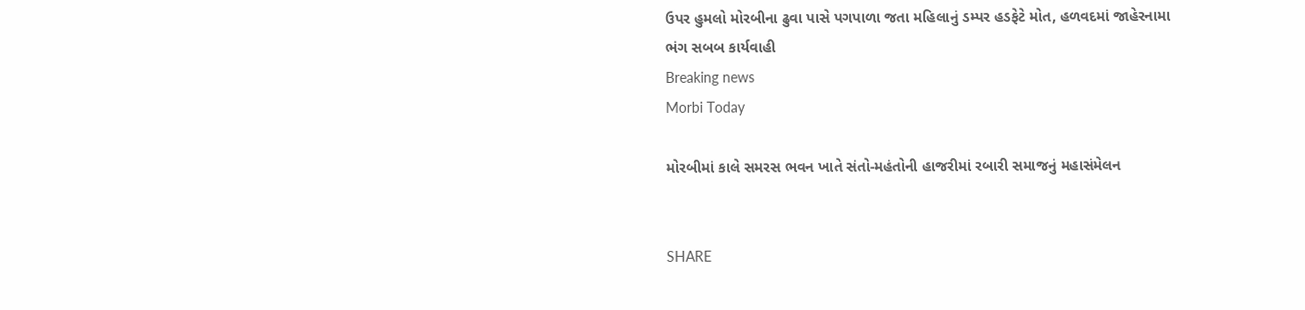ઉપર હુમલો મોરબીના ઢુવા પાસે પગપાળા જતા મહિલાનું ડમ્પર હડફેટે મોત, હળવદમાં જાહેરનામા ભંગ સબબ કાર્યવાહી
Breaking news
Morbi Today

મોરબીમાં કાલે સમરસ ભવન ખાતે સંતો-મહંતોની હાજરીમાં રબારી સમાજનું મહાસંમેલન


SHARE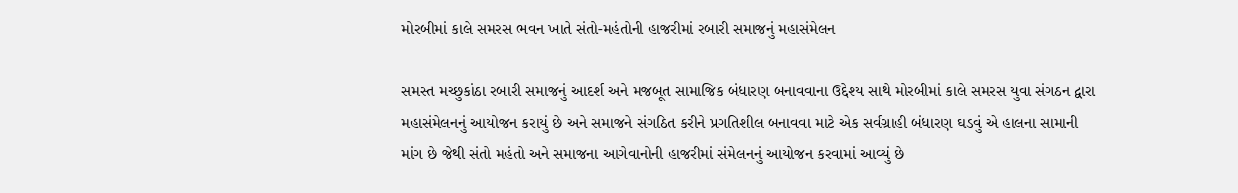મોરબીમાં કાલે સમરસ ભવન ખાતે સંતો-મહંતોની હાજરીમાં રબારી સમાજનું મહાસંમેલન

સમસ્ત મચ્છુકાંઠા રબારી સમાજનું આદર્શ અને મજબૂત સામાજિક બંધારણ બનાવવાના ઉદ્દેશ્ય સાથે મોરબીમાં કાલે સમરસ યુવા સંગઠન દ્વારા મહાસંમેલનનું આયોજન કરાયું છે અને સમાજને સંગઠિત કરીને પ્રગતિશીલ બનાવવા માટે એક સર્વગ્રાહી બંધારણ ઘડવું એ હાલના સામાની માંગ છે જેથી સંતો મહંતો અને સમાજના આગેવાનોની હાજરીમાં સંમેલનનું આયોજન કરવામાં આવ્યું છે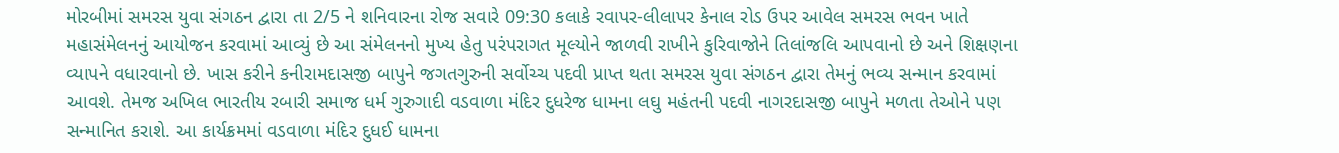મોરબીમાં સમરસ યુવા સંગઠન દ્વારા તા 2/5 ને શનિવારના રોજ સવારે 09:30 કલાકે રવાપર-લીલાપર કેનાલ રોડ ઉપર આવેલ સમરસ ભવન ખાતે મહાસંમેલનનું આયોજન કરવામાં આવ્યું છે આ સંમેલનનો મુખ્ય હેતુ પરંપરાગત મૂલ્યોને જાળવી રાખીને કુરિવાજોને તિલાંજલિ આપવાનો છે અને શિક્ષણના વ્યાપને વધારવાનો છે. ખાસ કરીને કનીરામદાસજી બાપુને જગતગુરુની સર્વોચ્ચ પદવી પ્રાપ્ત થતા સમરસ યુવા સંગઠન દ્વારા તેમનું ભવ્ય સન્માન કરવામાં આવશે. તેમજ અખિલ ભારતીય રબારી સમાજ ધર્મ ગુરુગાદી વડવાળા મંદિર દુધરેજ ધામના લઘુ મહંતની પદવી નાગરદાસજી બાપુને મળતા તેઓને પણ સન્માનિત કરાશે. આ કાર્યક્રમમાં વડવાળા મંદિર દુધઈ ધામના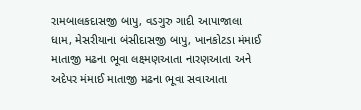રામબાલકદાસજી બાપુ, વડગુરુ ગાદી આપાજાલા ધામ, મેસરીયાના બંસીદાસજી બાપુ, ખાનકોટડા મંમાઈ માતાજી મઢના ભૂવા લક્ષ્મણઆતા નારણઆતા અને અદેપર મંમાઈ માતાજી મઢના ભૂવા સવાઆતા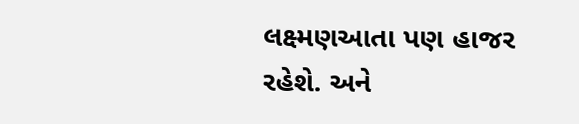લક્ષ્મણઆતા પણ હાજર રહેશે. અને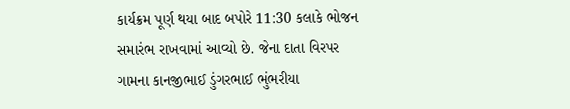કાર્યક્રમ પૂર્ણ થયા બાદ બપોરે 11:30 કલાકે ભોજન સમારંભ રાખવામાં આવ્યો છે. જેના દાતા વિરપર ગામના કાનજીભાઈ ડુંગરભાઈ ભુંભરીયા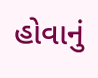હોવાનું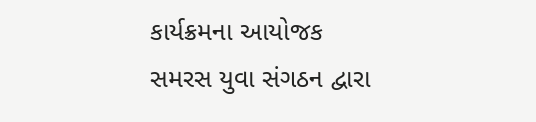કાર્યક્રમના આયોજક સમરસ યુવા સંગઠન દ્વારા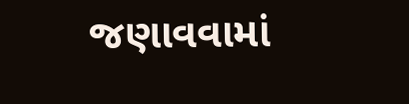જણાવવામાં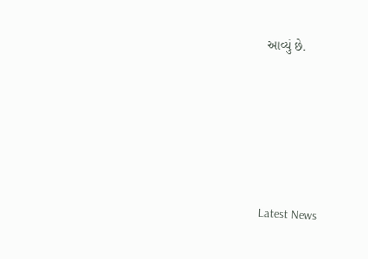આવ્યું છે.






Latest News